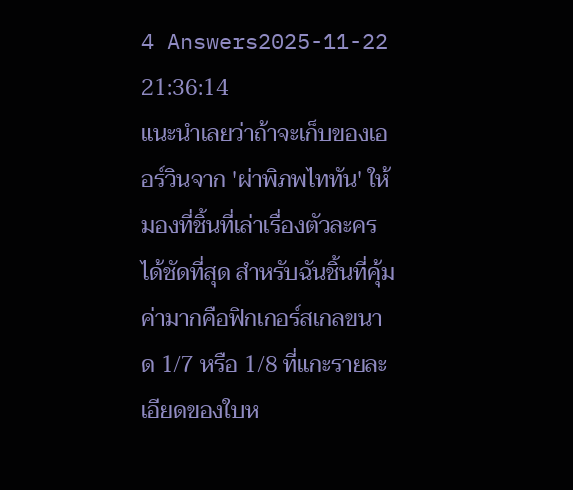4 Answers2025-11-22 21:36:14
แนะนำเลยว่าถ้าจะเก็บของเออร์วินจาก 'ผ่าพิภพไททัน' ให้มองที่ชิ้นที่เล่าเรื่องตัวละครได้ชัดที่สุด สำหรับฉันชิ้นที่คุ้มค่ามากคือฟิกเกอร์สเกลขนาด 1/7 หรือ 1/8 ที่แกะรายละเอียดของใบห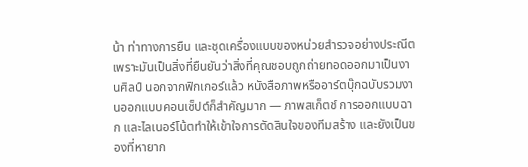น้า ท่าทางการยืน และชุดเครื่องแบบของหน่วยสำรวจอย่างประณีต เพราะมันเป็นสิ่งที่ยืนยันว่าสิ่งที่คุณชอบถูกถ่ายทอดออกมาเป็นงานศิลป์ นอกจากฟิกเกอร์แล้ว หนังสือภาพหรืออาร์ตบุ๊กฉบับรวมงานออกแบบคอนเซ็ปต์ก็สำคัญมาก — ภาพสเก็ตช์ การออกแบบฉาก และไลเนอร์โน้ตทำให้เข้าใจการตัดสินใจของทีมสร้าง และยังเป็นของที่หายาก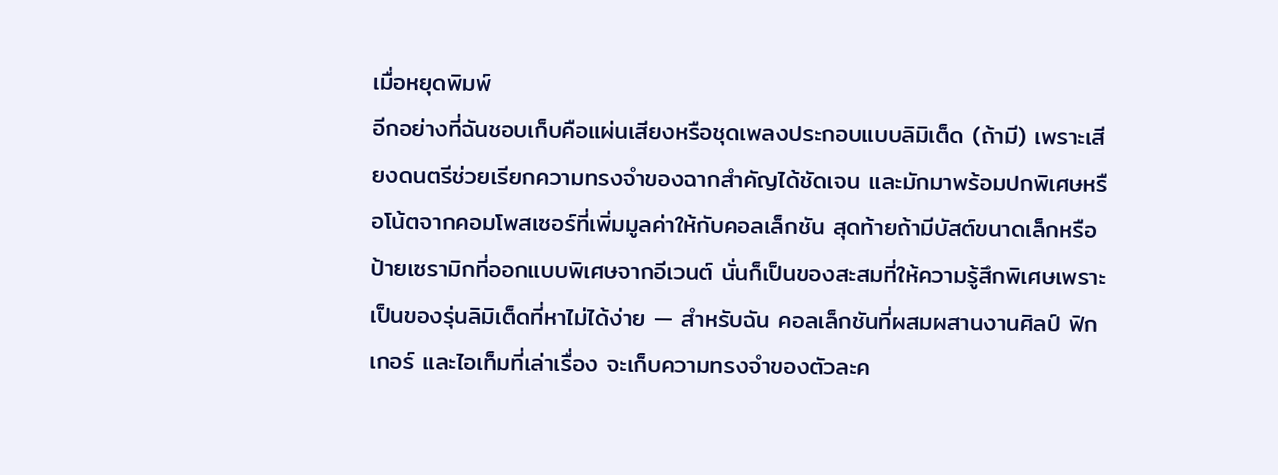เมื่อหยุดพิมพ์
อีกอย่างที่ฉันชอบเก็บคือแผ่นเสียงหรือชุดเพลงประกอบแบบลิมิเต็ด (ถ้ามี) เพราะเสียงดนตรีช่วยเรียกความทรงจำของฉากสำคัญได้ชัดเจน และมักมาพร้อมปกพิเศษหรือโน้ตจากคอมโพสเซอร์ที่เพิ่มมูลค่าให้กับคอลเล็กชัน สุดท้ายถ้ามีบัสต์ขนาดเล็กหรือป้ายเซรามิกที่ออกแบบพิเศษจากอีเวนต์ นั่นก็เป็นของสะสมที่ให้ความรู้สึกพิเศษเพราะเป็นของรุ่นลิมิเต็ดที่หาไม่ได้ง่าย — สำหรับฉัน คอลเล็กชันที่ผสมผสานงานศิลป์ ฟิกเกอร์ และไอเท็มที่เล่าเรื่อง จะเก็บความทรงจำของตัวละค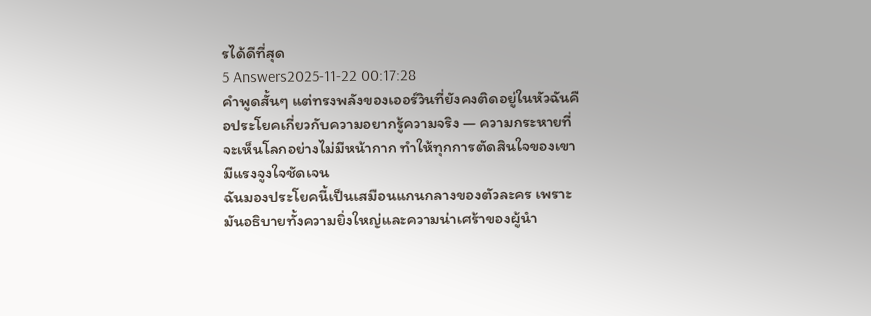รได้ดีที่สุด
5 Answers2025-11-22 00:17:28
คำพูดสั้นๆ แต่ทรงพลังของเออร์วินที่ยังคงติดอยู่ในหัวฉันคือประโยคเกี่ยวกับความอยากรู้ความจริง — ความกระหายที่จะเห็นโลกอย่างไม่มีหน้ากาก ทำให้ทุกการตัดสินใจของเขามีแรงจูงใจชัดเจน
ฉันมองประโยคนี้เป็นเสมือนแกนกลางของตัวละคร เพราะมันอธิบายทั้งความยิ่งใหญ่และความน่าเศร้าของผู้นำ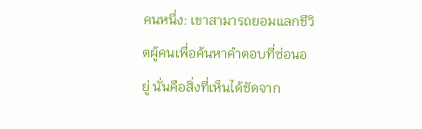คนหนึ่ง: เขาสามารถยอมแลกชีวิตผู้คนเพื่อค้นหาคำตอบที่ซ่อนอยู่ นั่นคือสิ่งที่เห็นได้ชัดจาก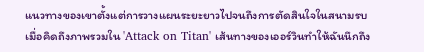แนวทางของเขาตั้งแต่การวางแผนระยะยาวไปจนถึงการตัดสินใจในสนามรบ
เมื่อคิดถึงภาพรวมใน 'Attack on Titan' เส้นทางของเออร์วินทำให้ฉันนึกถึง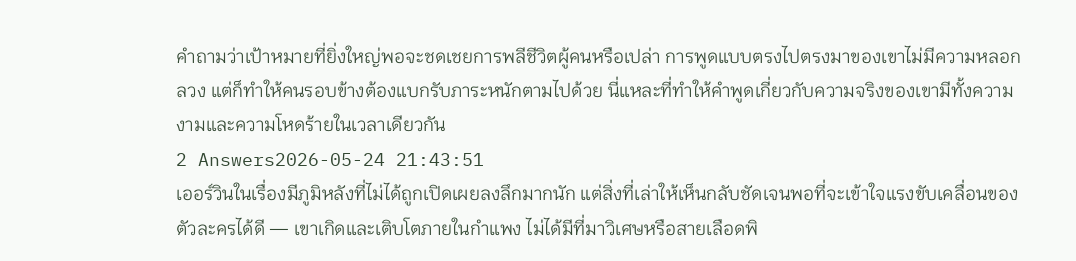คำถามว่าเป้าหมายที่ยิ่งใหญ่พอจะชดเชยการพลีชีวิตผู้คนหรือเปล่า การพูดแบบตรงไปตรงมาของเขาไม่มีความหลอกลวง แต่ก็ทำให้คนรอบข้างต้องแบกรับภาระหนักตามไปด้วย นี่แหละที่ทำให้คำพูดเกี่ยวกับความจริงของเขามีทั้งความงามและความโหดร้ายในเวลาเดียวกัน
2 Answers2026-05-24 21:43:51
เออร์วินในเรื่องมีภูมิหลังที่ไม่ได้ถูกเปิดเผยลงลึกมากนัก แต่สิ่งที่เล่าให้เห็นกลับชัดเจนพอที่จะเข้าใจแรงขับเคลื่อนของตัวละครได้ดี — เขาเกิดและเติบโตภายในกำแพง ไม่ได้มีที่มาวิเศษหรือสายเลือดพิ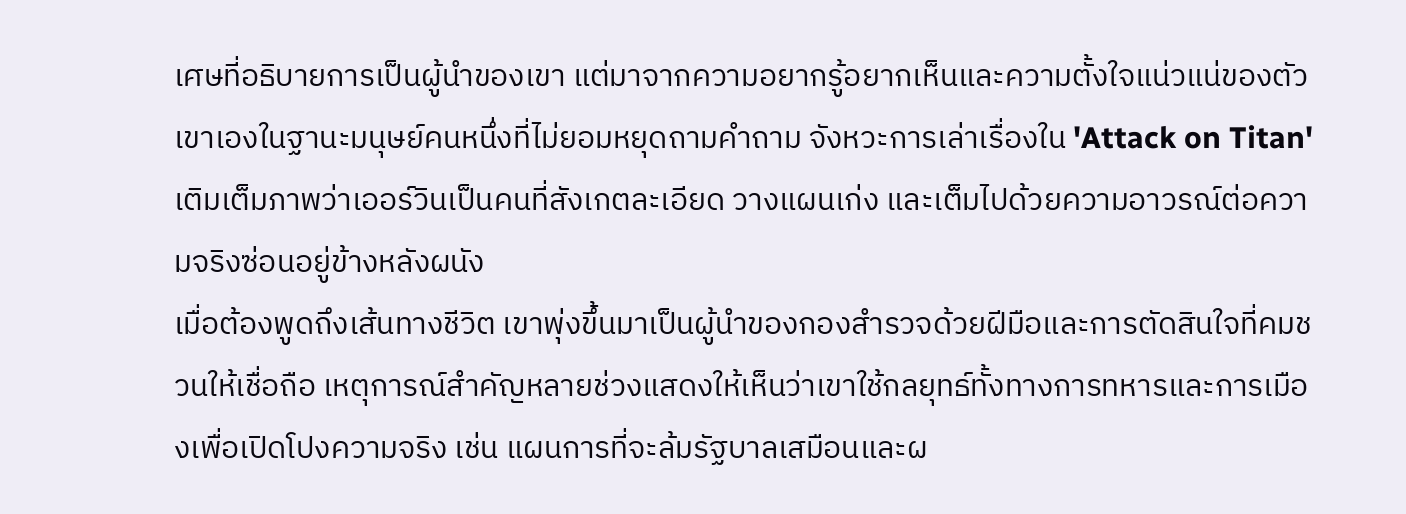เศษที่อธิบายการเป็นผู้นำของเขา แต่มาจากความอยากรู้อยากเห็นและความตั้งใจแน่วแน่ของตัวเขาเองในฐานะมนุษย์คนหนึ่งที่ไม่ยอมหยุดถามคำถาม จังหวะการเล่าเรื่องใน 'Attack on Titan' เติมเต็มภาพว่าเออร์วินเป็นคนที่สังเกตละเอียด วางแผนเก่ง และเต็มไปด้วยความอาวรณ์ต่อความจริงซ่อนอยู่ข้างหลังผนัง
เมื่อต้องพูดถึงเส้นทางชีวิต เขาพุ่งขึ้นมาเป็นผู้นำของกองสำรวจด้วยฝีมือและการตัดสินใจที่คมชวนให้เชื่อถือ เหตุการณ์สำคัญหลายช่วงแสดงให้เห็นว่าเขาใช้กลยุทธ์ทั้งทางการทหารและการเมืองเพื่อเปิดโปงความจริง เช่น แผนการที่จะล้มรัฐบาลเสมือนและผ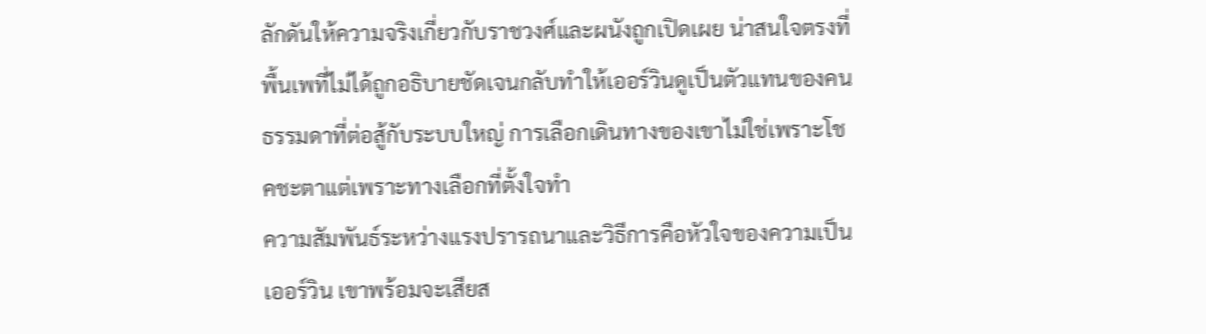ลักดันให้ความจริงเกี่ยวกับราชวงศ์และผนังถูกเปิดเผย น่าสนใจตรงที่พื้นเพที่ไม่ได้ถูกอธิบายชัดเจนกลับทำให้เออร์วินดูเป็นตัวแทนของคนธรรมดาที่ต่อสู้กับระบบใหญ่ การเลือกเดินทางของเขาไม่ใช่เพราะโชคชะตาแต่เพราะทางเลือกที่ตั้งใจทำ
ความสัมพันธ์ระหว่างแรงปรารถนาและวิธีการคือหัวใจของความเป็นเออร์วิน เขาพร้อมจะเสียส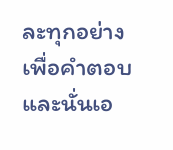ละทุกอย่างเพื่อคำตอบ และนั่นเอ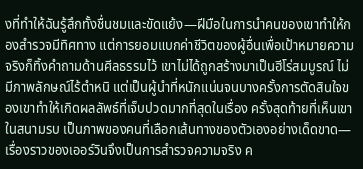งที่ทำให้ฉันรู้สึกทั้งชื่นชมและขัดแย้ง—ฝีมือในการนำคนของเขาทำให้กองสำรวจมีทิศทาง แต่การยอมแบกค่าชีวิตของผู้อื่นเพื่อเป้าหมายความจริงก็ทิ้งคำถามด้านศีลธรรมไว้ เขาไม่ได้ถูกสร้างมาเป็นฮีโร่สมบูรณ์ ไม่มีภาพลักษณ์ไร้ตำหนิ แต่เป็นผู้นำที่หนักแน่นจนบางครั้งการตัดสินใจของเขาทำให้เกิดผลลัพธ์ที่เจ็บปวดมากที่สุดในเรื่อง ครั้งสุดท้ายที่เห็นเขาในสนามรบ เป็นภาพของคนที่เลือกเส้นทางของตัวเองอย่างเด็ดขาด—เรื่องราวของเออร์วินจึงเป็นการสำรวจความจริง ค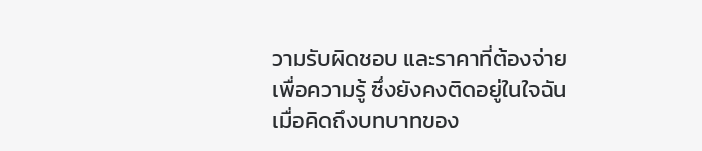วามรับผิดชอบ และราคาที่ต้องจ่ายเพื่อความรู้ ซึ่งยังคงติดอยู่ในใจฉันเมื่อคิดถึงบทบาทของ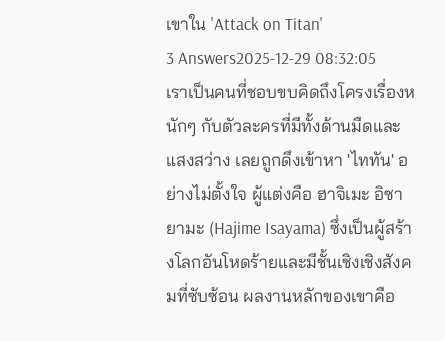เขาใน 'Attack on Titan'
3 Answers2025-12-29 08:32:05
เราเป็นคนที่ชอบขบคิดถึงโครงเรื่องหนักๆ กับตัวละครที่มีทั้งด้านมืดและแสงสว่าง เลยถูกดึงเข้าหา 'ไททัน' อย่างไม่ตั้งใจ ผู้แต่งคือ ฮาจิเมะ อิซายามะ (Hajime Isayama) ซึ่งเป็นผู้สร้างโลกอันโหดร้ายและมีชั้นเชิงเชิงสังคมที่ซับซ้อน ผลงานหลักของเขาคือ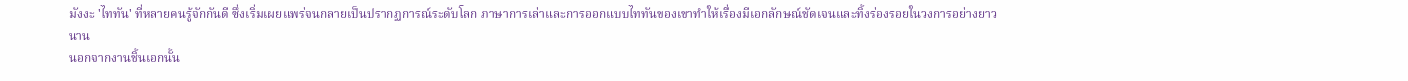มังงะ 'ไททัน' ที่หลายคนรู้จักกันดี ซึ่งเริ่มเผยแพร่จนกลายเป็นปรากฏการณ์ระดับโลก ภาษาการเล่าและการออกแบบไททันของเขาทำให้เรื่องมีเอกลักษณ์ชัดเจนและทิ้งร่องรอยในวงการอย่างยาวนาน
นอกจากงานชิ้นเอกนั้น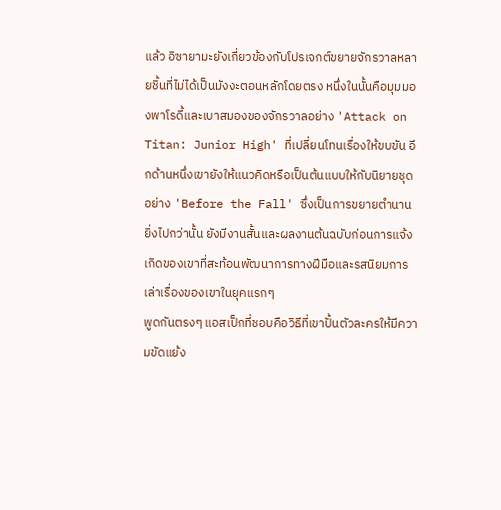แล้ว อิซายามะยังเกี่ยวข้องกับโปรเจกต์ขยายจักรวาลหลายชิ้นที่ไม่ได้เป็นมังงะตอนหลักโดยตรง หนึ่งในนั้นคือมุมมองพาโรดี้และเบาสมองของจักรวาลอย่าง 'Attack on Titan: Junior High' ที่เปลี่ยนโทนเรื่องให้ขบขัน อีกด้านหนึ่งเขายังให้แนวคิดหรือเป็นต้นแบบให้กับนิยายชุดอย่าง 'Before the Fall' ซึ่งเป็นการขยายตำนาน ยิ่งไปกว่านั้น ยังมีงานสั้นและผลงานต้นฉบับก่อนการแจ้งเกิดของเขาที่สะท้อนพัฒนาการทางฝีมือและรสนิยมการเล่าเรื่องของเขาในยุคแรกๆ
พูดกันตรงๆ แอสเป็กที่ชอบคือวิธีที่เขาปั้นตัวละครให้มีความขัดแย้ง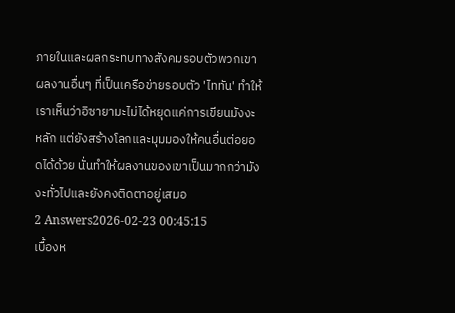ภายในและผลกระทบทางสังคมรอบตัวพวกเขา ผลงานอื่นๆ ที่เป็นเครือข่ายรอบตัว 'ไททัน' ทำให้เราเห็นว่าอิซายามะไม่ได้หยุดแค่การเขียนมังงะหลัก แต่ยังสร้างโลกและมุมมองให้คนอื่นต่อยอดได้ด้วย นั่นทำให้ผลงานของเขาเป็นมากกว่ามังงะทั่วไปและยังคงติดตาอยู่เสมอ
2 Answers2026-02-23 00:45:15
เบื้องห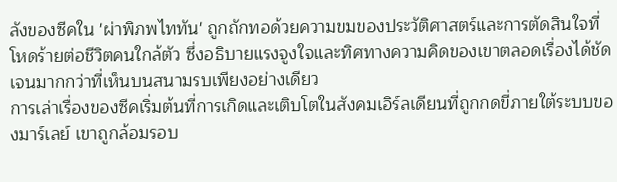ลังของซีคใน 'ผ่าพิภพไททัน' ถูกถักทอด้วยความขมของประวัติศาสตร์และการตัดสินใจที่โหดร้ายต่อชีวิตคนใกล้ตัว ซึ่งอธิบายแรงจูงใจและทิศทางความคิดของเขาตลอดเรื่องได้ชัดเจนมากกว่าที่เห็นบนสนามรบเพียงอย่างเดียว
การเล่าเรื่องของซีคเริ่มต้นที่การเกิดและเติบโตในสังคมเอิร์ลเดียนที่ถูกกดขี่ภายใต้ระบบของมาร์เลย์ เขาถูกล้อมรอบ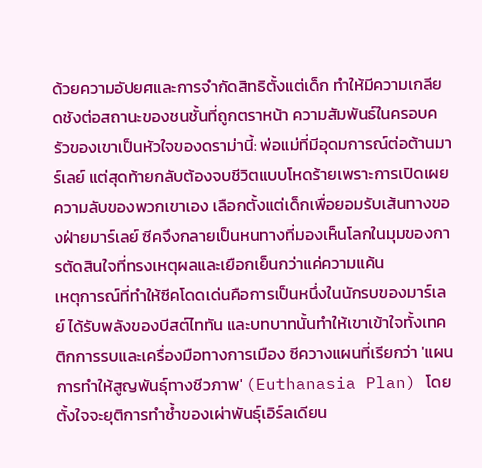ด้วยความอัปยศและการจำกัดสิทธิตั้งแต่เด็ก ทำให้มีความเกลียดชังต่อสถานะของชนชั้นที่ถูกตราหน้า ความสัมพันธ์ในครอบครัวของเขาเป็นหัวใจของดราม่านี้: พ่อแม่ที่มีอุดมการณ์ต่อต้านมาร์เลย์ แต่สุดท้ายกลับต้องจบชีวิตแบบโหดร้ายเพราะการเปิดเผยความลับของพวกเขาเอง เลือกตั้งแต่เด็กเพื่อยอมรับเส้นทางของฝ่ายมาร์เลย์ ซีคจึงกลายเป็นหนทางที่มองเห็นโลกในมุมของการตัดสินใจที่ทรงเหตุผลและเยือกเย็นกว่าแค่ความแค้น
เหตุการณ์ที่ทำให้ซีคโดดเด่นคือการเป็นหนึ่งในนักรบของมาร์เลย์ ได้รับพลังของบีสต์ไททัน และบทบาทนั้นทำให้เขาเข้าใจทั้งเทคติกการรบและเครื่องมือทางการเมือง ซีควางแผนที่เรียกว่า 'แผนการทำให้สูญพันธุ์ทางชีวภาพ' (Euthanasia Plan) โดยตั้งใจจะยุติการทำซ้ำของเผ่าพันธุ์เอิร์ลเดียน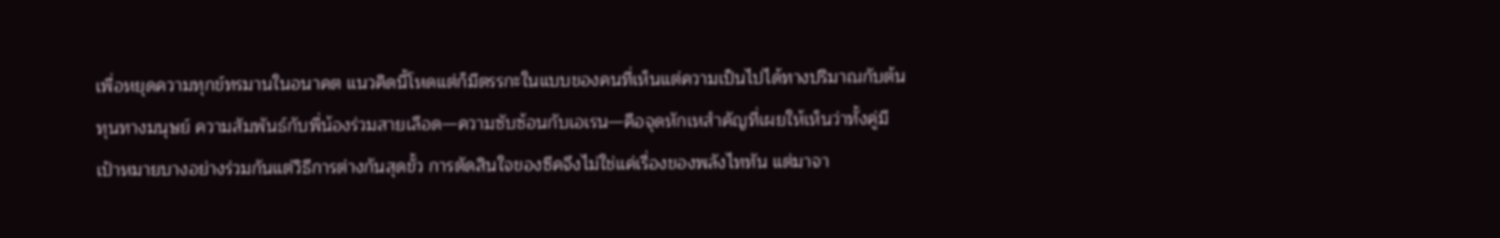เพื่อหยุดความทุกข์ทรมานในอนาคต แนวคิดนี้โหดแต่ก็มีตรรกะในแบบของคนที่เห็นแต่ความเป็นไปได้ทางปริมาณกับต้นทุนทางมนุษย์ ความสัมพันธ์กับพี่น้องร่วมสายเลือด—ความซับซ้อนกับเอเรน—คือจุดหักเหสำคัญที่เผยให้เห็นว่าทั้งคู่มีเป้าหมายบางอย่างร่วมกันแต่วิธีการต่างกันสุดขั้ว การตัดสินใจของซีคจึงไม่ใช่แค่เรื่องของพลังไททัน แต่มาจา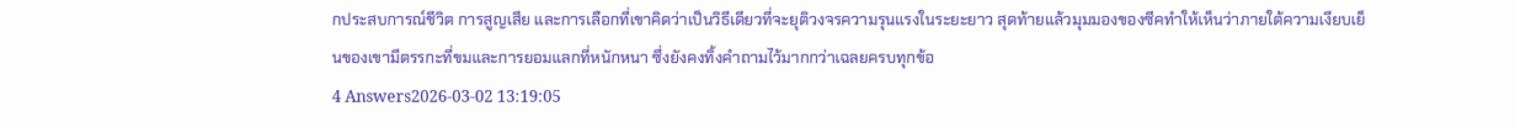กประสบการณ์ชีวิต การสูญเสีย และการเลือกที่เขาคิดว่าเป็นวิธีเดียวที่จะยุติวงจรความรุนแรงในระยะยาว สุดท้ายแล้วมุมมองของซีคทำให้เห็นว่าภายใต้ความเงียบเย็นของเขามีตรรกะที่ขมและการยอมแลกที่หนักหนา ซึ่งยังคงทิ้งคำถามไว้มากกว่าเฉลยครบทุกข้อ
4 Answers2026-03-02 13:19:05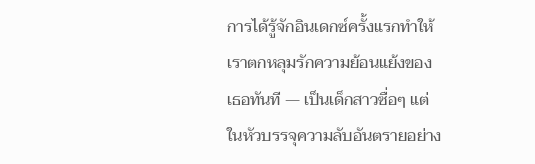การได้รู้จักอินเดกซ์ครั้งแรกทำให้เราตกหลุมรักความย้อนแย้งของเธอทันที — เป็นเด็กสาวซื่อๆ แต่ในหัวบรรจุความลับอันตรายอย่าง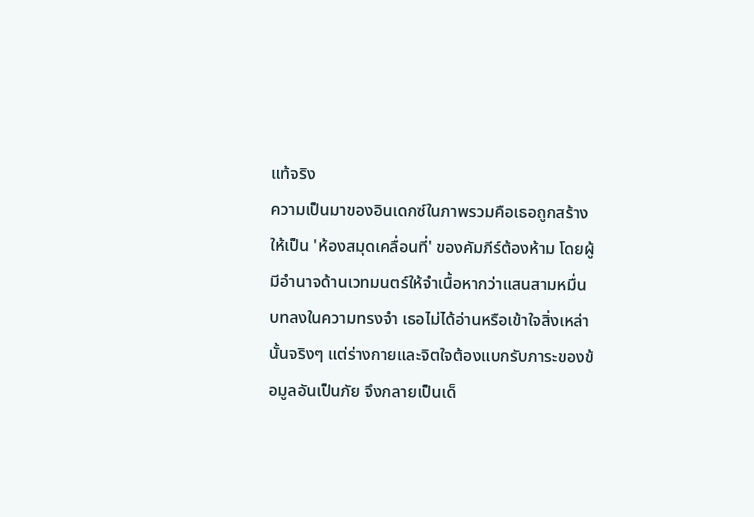แท้จริง
ความเป็นมาของอินเดกซ์ในภาพรวมคือเธอถูกสร้างให้เป็น 'ห้องสมุดเคลื่อนที่' ของคัมภีร์ต้องห้าม โดยผู้มีอำนาจด้านเวทมนตร์ให้จำเนื้อหากว่าแสนสามหมื่นบทลงในความทรงจำ เธอไม่ได้อ่านหรือเข้าใจสิ่งเหล่านั้นจริงๆ แต่ร่างกายและจิตใจต้องแบกรับภาระของข้อมูลอันเป็นภัย จึงกลายเป็นเด็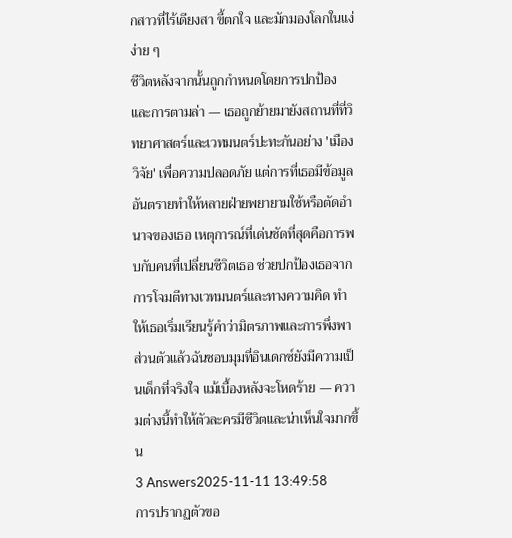กสาวที่ไร้เดียงสา ขี้ตกใจ และมักมองโลกในแง่ง่าย ๆ
ชีวิตหลังจากนั้นถูกกำหนดโดยการปกป้องและการตามล่า — เธอถูกย้ายมายังสถานที่ที่วิทยาศาสตร์และเวทมนตร์ปะทะกันอย่าง 'เมืองวิจัย' เพื่อความปลอดภัย แต่การที่เธอมีข้อมูลอันตรายทำให้หลายฝ่ายพยายามใช้หรือตัดอำนาจของเธอ เหตุการณ์ที่เด่นชัดที่สุดคือการพบกับคนที่เปลี่ยนชีวิตเธอ ช่วยปกป้องเธอจากการโจมตีทางเวทมนตร์และทางความคิด ทำให้เธอเริ่มเรียนรู้คำว่ามิตรภาพและการพึ่งพา ส่วนตัวแล้วฉันชอบมุมที่อินเดกซ์ยังมีความเป็นเด็กที่จริงใจ แม้เบื้องหลังจะโหดร้าย — ความต่างนี้ทำให้ตัวละครมีชีวิตและน่าเห็นใจมากขึ้น
3 Answers2025-11-11 13:49:58
การปรากฏตัวขอ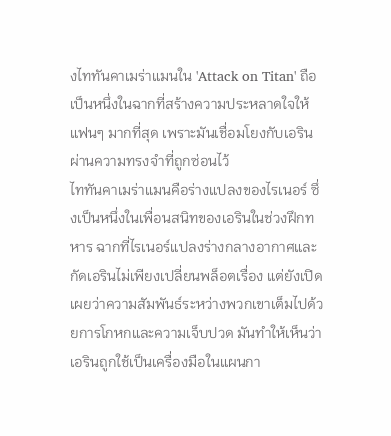งไททันคาเมร่าแมนใน 'Attack on Titan' ถือเป็นหนึ่งในฉากที่สร้างความประหลาดใจให้แฟนๆ มากที่สุด เพราะมันเชื่อมโยงกับเอรินผ่านความทรงจำที่ถูกซ่อนไว้
ไททันคาเมร่าแมนคือร่างแปลงของไรเนอร์ ซึ่งเป็นหนึ่งในเพื่อนสนิทของเอรินในช่วงฝึกทหาร ฉากที่ไรเนอร์แปลงร่างกลางอากาศและกัดเอรินไม่เพียงเปลี่ยนพล็อตเรื่อง แต่ยังเปิดเผยว่าความสัมพันธ์ระหว่างพวกเขาเต็มไปด้วยการโกหกและความเจ็บปวด มันทำให้เห็นว่าเอรินถูกใช้เป็นเครื่องมือในแผนกา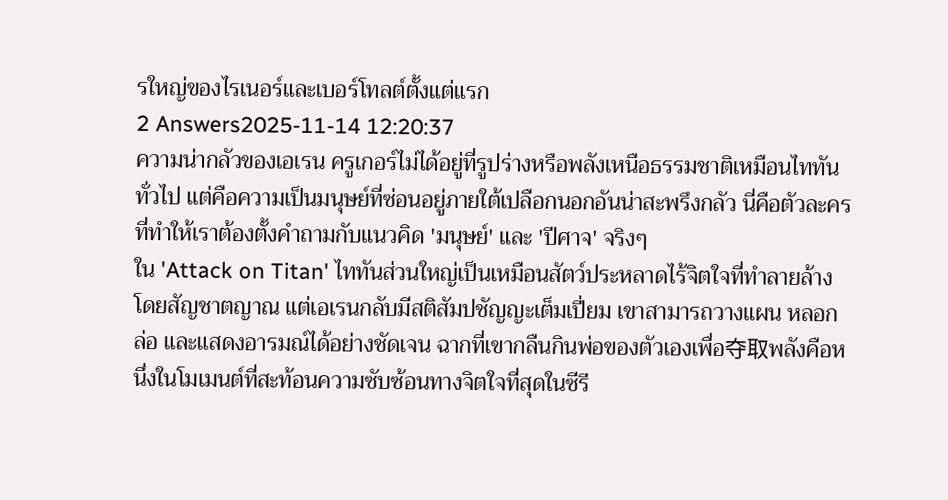รใหญ่ของไรเนอร์และเบอร์โทลต์ตั้งแต่แรก
2 Answers2025-11-14 12:20:37
ความน่ากลัวของเอเรน ครูเกอร์ไม่ได้อยู่ที่รูปร่างหรือพลังเหนือธรรมชาติเหมือนไททันทั่วไป แต่คือความเป็นมนุษย์ที่ซ่อนอยู่ภายใต้เปลือกนอกอันน่าสะพรึงกลัว นี่คือตัวละครที่ทำให้เราต้องตั้งคำถามกับแนวคิด 'มนุษย์' และ 'ปีศาจ' จริงๆ
ใน 'Attack on Titan' ไททันส่วนใหญ่เป็นเหมือนสัตว์ประหลาดไร้จิตใจที่ทำลายล้างโดยสัญชาตญาณ แต่เอเรนกลับมีสติสัมปชัญญะเต็มเปี่ยม เขาสามารถวางแผน หลอกล่อ และแสดงอารมณ์ได้อย่างชัดเจน ฉากที่เขากลืนกินพ่อของตัวเองเพื่อ夺取พลังคือหนึ่งในโมเมนต์ที่สะท้อนความซับซ้อนทางจิตใจที่สุดในซีรี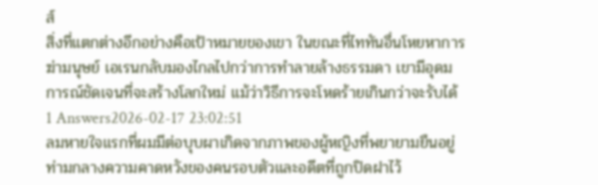ส์
สิ่งที่แตกต่างอีกอย่างคือเป้าหมายของเขา ในขณะที่ไททันอื่นโหยหาการฆ่ามนุษย์ เอเรนกลับมองไกลไปกว่าการทำลายล้างธรรมดา เขามีอุดมการณ์ชัดเจนที่จะสร้างโลกใหม่ แม้ว่าวิธีการจะโหดร้ายเกินกว่าจะรับได้
1 Answers2026-02-17 23:02:51
ลมหายใจแรกที่ผมมีต่อบุบผาเกิดจากภาพของผู้หญิงที่พยายามยืนอยู่ท่ามกลางความคาดหวังของคนรอบตัวและอดีตที่ถูกปิดฝาไว้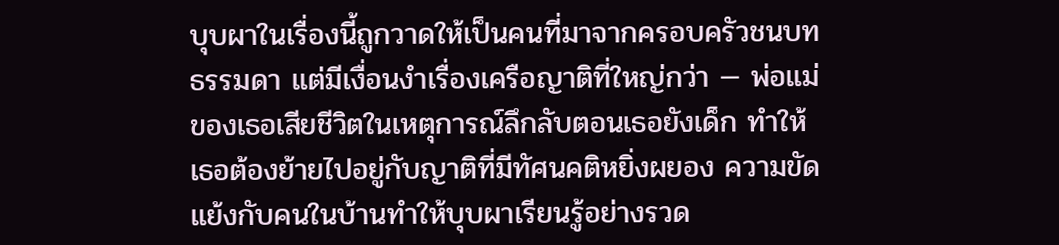บุบผาในเรื่องนี้ถูกวาดให้เป็นคนที่มาจากครอบครัวชนบทธรรมดา แต่มีเงื่อนงำเรื่องเครือญาติที่ใหญ่กว่า — พ่อแม่ของเธอเสียชีวิตในเหตุการณ์ลึกลับตอนเธอยังเด็ก ทำให้เธอต้องย้ายไปอยู่กับญาติที่มีทัศนคติหยิ่งผยอง ความขัดแย้งกับคนในบ้านทำให้บุบผาเรียนรู้อย่างรวด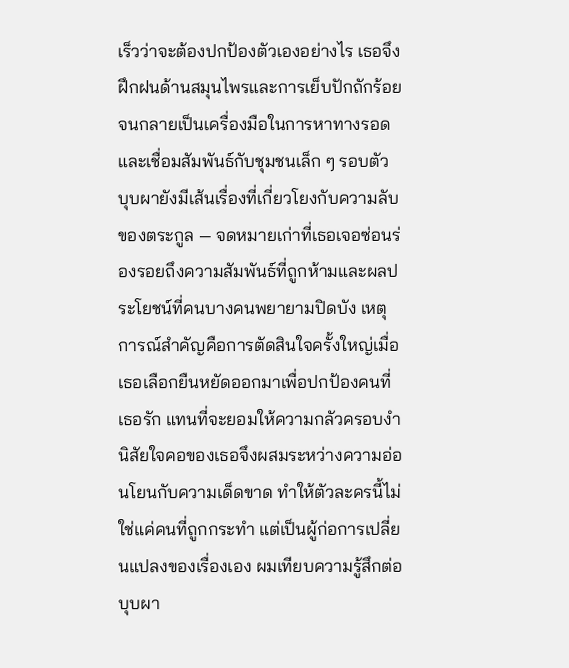เร็วว่าจะต้องปกป้องตัวเองอย่างไร เธอจึงฝึกฝนด้านสมุนไพรและการเย็บปักถักร้อยจนกลายเป็นเครื่องมือในการหาทางรอดและเชื่อมสัมพันธ์กับชุมชนเล็ก ๆ รอบตัว
บุบผายังมีเส้นเรื่องที่เกี่ยวโยงกับความลับของตระกูล — จดหมายเก่าที่เธอเจอซ่อนร่องรอยถึงความสัมพันธ์ที่ถูกห้ามและผลประโยชน์ที่คนบางคนพยายามปิดบัง เหตุการณ์สำคัญคือการตัดสินใจครั้งใหญ่เมื่อเธอเลือกยืนหยัดออกมาเพื่อปกป้องคนที่เธอรัก แทนที่จะยอมให้ความกลัวครอบงำ นิสัยใจคอของเธอจึงผสมระหว่างความอ่อนโยนกับความเด็ดขาด ทำให้ตัวละครนี้ไม่ใช่แค่คนที่ถูกกระทำ แต่เป็นผู้ก่อการเปลี่ยนแปลงของเรื่องเอง ผมเทียบความรู้สึกต่อบุบผา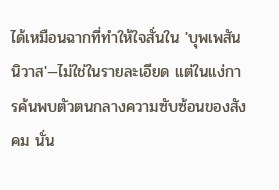ได้เหมือนฉากที่ทำให้ใจสั่นใน 'บุพเพสันนิวาส'—ไม่ใช่ในรายละเอียด แต่ในแง่การค้นพบตัวตนกลางความซับซ้อนของสังคม นั่น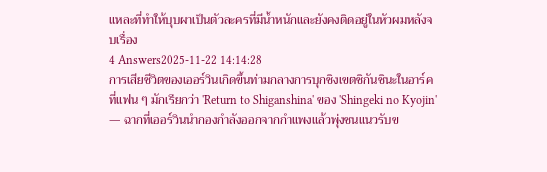แหละที่ทำให้บุบผาเป็นตัวละครที่มีน้ำหนักและยังคงติดอยู่ในหัวผมหลังจบเรื่อง
4 Answers2025-11-22 14:14:28
การเสียชีวิตของเออร์วินเกิดขึ้นท่ามกลางการบุกชิงเขตชิกันชินะในอาร์คที่แฟน ๆ มักเรียกว่า 'Return to Shiganshina' ของ 'Shingeki no Kyojin' — ฉากที่เออร์วินนำกองกำลังออกจากกำแพงแล้วพุ่งชนแนวรับข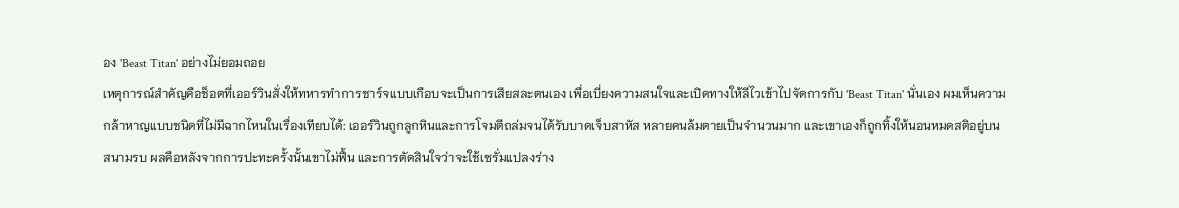อง 'Beast Titan' อย่างไม่ยอมถอย
เหตุการณ์สำคัญคือช็อตที่เออร์วินสั่งให้ทหารทำการชาร์จแบบเกือบจะเป็นการเสียสละตนเอง เพื่อเบี่ยงความสนใจและเปิดทางให้ลีไวเข้าไปจัดการกับ 'Beast Titan' นั่นเอง ผมเห็นความกล้าหาญแบบชนิดที่ไม่มีฉากไหนในเรื่องเทียบได้: เออร์วินถูกลูกหินและการโจมตีถล่มจนได้รับบาดเจ็บสาหัส หลายคนล้มตายเป็นจำนวนมาก และเขาเองก็ถูกทิ้งให้นอนหมดสติอยู่บนสนามรบ ผลคือหลังจากการปะทะครั้งนั้นเขาไม่ฟื้น และการตัดสินใจว่าจะใช้เซรั่มแปลงร่าง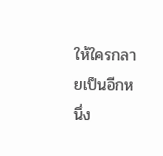ให้ใครกลายเป็นอีกหนึ่ง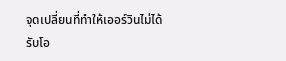จุดเปลี่ยนที่ทำให้เออร์วินไม่ได้รับโอ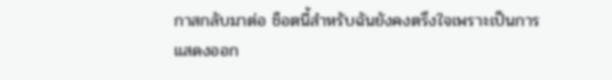กาสกลับมาต่อ ช็อตนี้สำหรับฉันยังคงตรึงใจเพราะเป็นการแสดงออก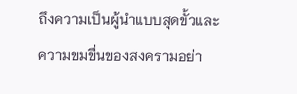ถึงความเป็นผู้นำแบบสุดขั้วและความขมขื่นของสงครามอย่า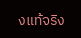งแท้จริง